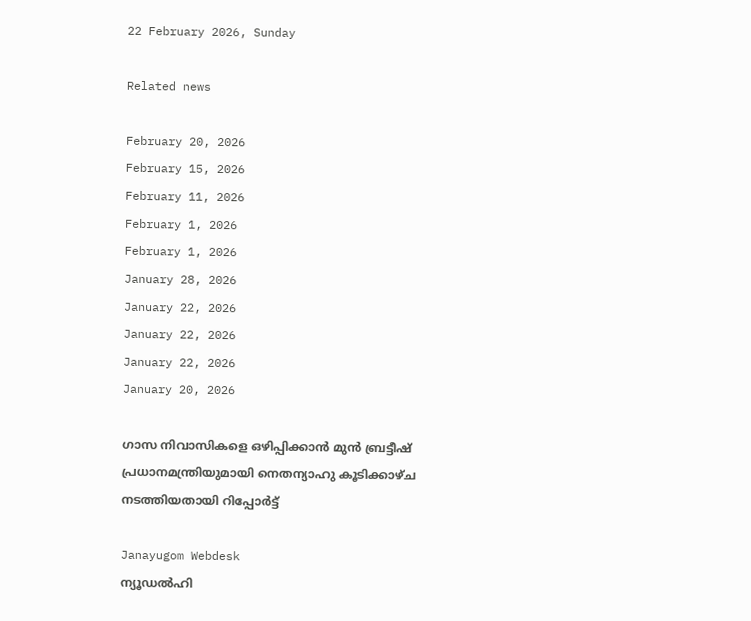22 February 2026, Sunday

Related news

February 20, 2026
February 15, 2026
February 11, 2026
February 1, 2026
February 1, 2026
January 28, 2026
January 22, 2026
January 22, 2026
January 22, 2026
January 20, 2026

ഗാസ നിവാസികളെ ഒഴിപ്പിക്കാന്‍ മുന്‍ ബ്രട്ടീഷ് പ്രധാനമന്ത്രിയുമായി നെതന്യാഹു കൂടിക്കാഴ്ച നടത്തിയതായി റിപ്പോര്‍ട്ട്

Janayugom Webdesk
ന്യൂഡല്‍ഹി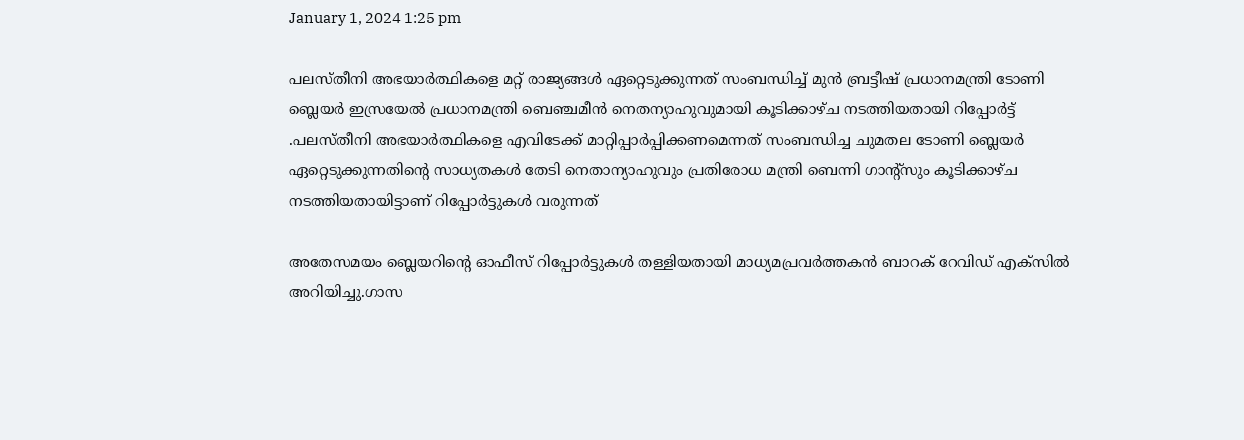January 1, 2024 1:25 pm

പലസ്തീനി അഭയാര്‍ത്ഥികളെ മറ്റ് രാജ്യങ്ങള്‍ ഏറ്റെടുക്കുന്നത് സംബന്ധിച്ച് മുന്‍ ബ്രട്ടീഷ് പ്രധാനമന്ത്രി ടോണി ബ്ലെയര്‍ ഇസ്രയേല്‍ പ്രധാനമന്ത്രി ബെ‍ഞ്ചമീന്‍ നെതന്യാഹുവുമായി കൂടിക്കാഴ്ച നടത്തിയതായി റിപ്പോര്‍ട്ട് .പലസ്തീനി അഭയാർത്ഥികളെ എവിടേക്ക് മാറ്റിപ്പാർപ്പിക്കണമെന്നത് സംബന്ധിച്ച ചുമതല ടോണി ബ്ലെയർ ഏറ്റെടുക്കുന്നതിന്റെ സാധ്യതകൾ തേടി നെതാന്യാഹുവും പ്രതിരോധ മന്ത്രി ബെന്നി ഗാന്റ്സും കൂടിക്കാഴ്ച നടത്തിയതായിട്ടാണ് റിപ്പോര്‍ട്ടുകള്‍ വരുന്നത്

അതേസമയം ബ്ലെയറിന്റെ ഓഫീസ് റിപ്പോർട്ടുകൾ തള്ളിയതായി മാധ്യമപ്രവർത്തകൻ ബാറക് റേവിഡ് എക്‌സിൽ അറിയിച്ചു.ഗാസ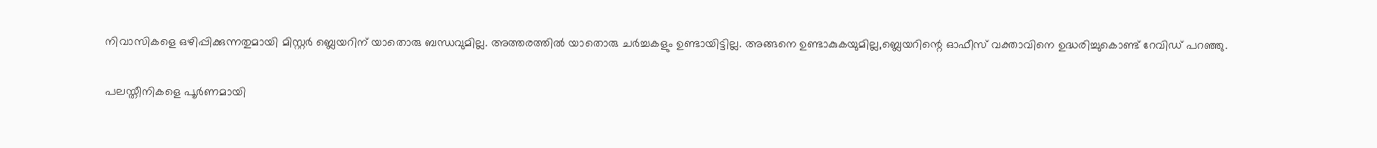നിവാസികളെ ഒഴിപ്പിക്കുന്നതുമായി മിസ്റ്റർ ബ്ലെയറിന് യാതൊരു ബന്ധവുമില്ല. അത്തരത്തിൽ യാതൊരു ചർച്ചകളും ഉണ്ടായിട്ടില്ല. അങ്ങനെ ഉണ്ടാകുകയുമില്ല,ബ്ലെയറിന്റെ ഓഫീസ് വക്താവിനെ ഉദ്ധരിച്ചുകൊണ്ട് റേവിഡ് പറഞ്ഞു.

പലസ്തീനികളെ പൂർണമായി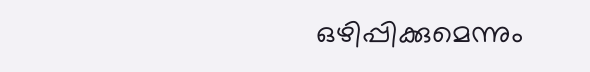ഒഴിപ്പിക്കുമെന്നും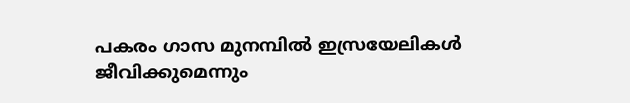പകരം ഗാസ മുനമ്പിൽ ഇസ്രയേലികള്‍ ജീവിക്കുമെന്നും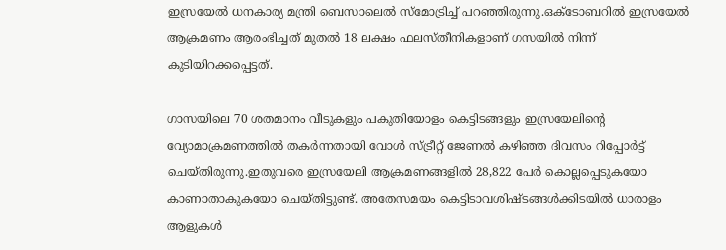ഇസ്രയേല്‍ ധനകാര്യ മന്ത്രി ബെസാലെൽ സ്‌മോട്രിച്ച് പറഞ്ഞിരുന്നു.ഒക്ടോബറിൽ ഇസ്രയേല്‍ ആക്രമണം ആരംഭിച്ചത് മുതൽ 18 ലക്ഷം ഫലസ്തീനികളാണ് ഗസയിൽ നിന്ന് കുടിയിറക്കപ്പെട്ടത്.

ഗാസയിലെ 70 ശതമാനം വീടുകളും പകുതിയോളം കെട്ടിടങ്ങളും ഇസ്രയേലിന്റെ വ്യോമാക്രമണത്തിൽ തകർന്നതായി വോൾ സ്ട്രീറ്റ്‌ ജേണൽ കഴിഞ്ഞ ദിവസം റിപ്പോർട്ട് ചെയ്തിരുന്നു.ഇതുവരെ ഇസ്രയേലി ആക്രമണങ്ങളിൽ 28,822 പേർ കൊല്ലപ്പെടുകയോ കാണാതാകുകയോ ചെയ്തിട്ടുണ്ട്. അതേസമയം കെട്ടിടാവശിഷ്ടങ്ങൾക്കിടയിൽ ധാരാളം ആളുകൾ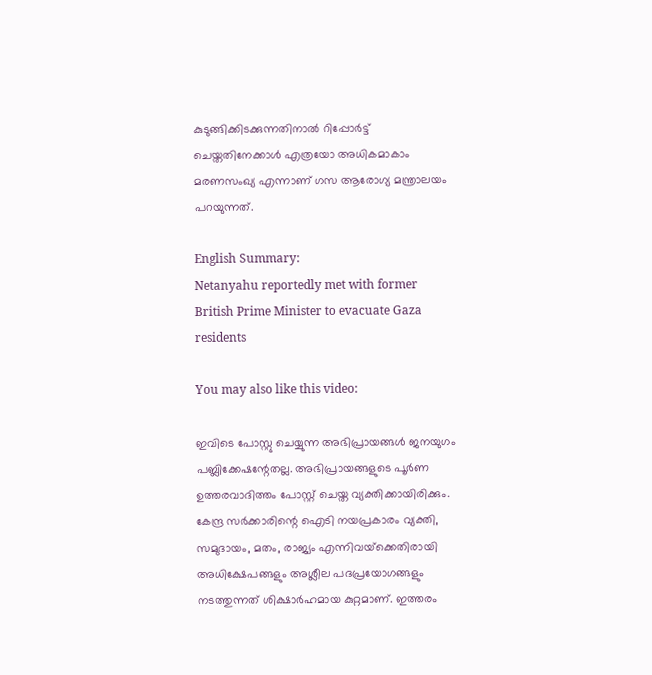കുടുങ്ങിക്കിടക്കുന്നതിനാൽ റിപ്പോർട്ട് ചെയ്തതിനേക്കാൾ എത്രയോ അധികമാകാം മരണസംഖ്യ എന്നാണ് ഗസ ആരോഗ്യ മന്ത്രാലയം പറയുന്നത്.

English Summary:
Netanyahu reportedly met with former British Prime Minister to evacuate Gaza residents

You may also like this video:

ഇവിടെ പോസ്റ്റു ചെയ്യുന്ന അഭിപ്രായങ്ങള്‍ ജനയുഗം പബ്ലിക്കേഷന്റേതല്ല. അഭിപ്രായങ്ങളുടെ പൂര്‍ണ ഉത്തരവാദിത്തം പോസ്റ്റ് ചെയ്ത വ്യക്തിക്കായിരിക്കും. കേന്ദ്ര സര്‍ക്കാരിന്റെ ഐടി നയപ്രകാരം വ്യക്തി, സമുദായം, മതം, രാജ്യം എന്നിവയ്‌ക്കെതിരായി അധിക്ഷേപങ്ങളും അശ്ലീല പദപ്രയോഗങ്ങളും നടത്തുന്നത് ശിക്ഷാര്‍ഹമായ കുറ്റമാണ്. ഇത്തരം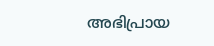അഭിപ്രായ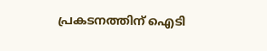പ്രകടനത്തിന് ഐടി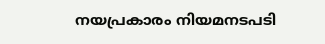നയപ്രകാരം നിയമനടപടി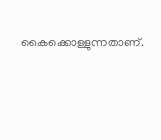കൈക്കൊള്ളുന്നതാണ്.